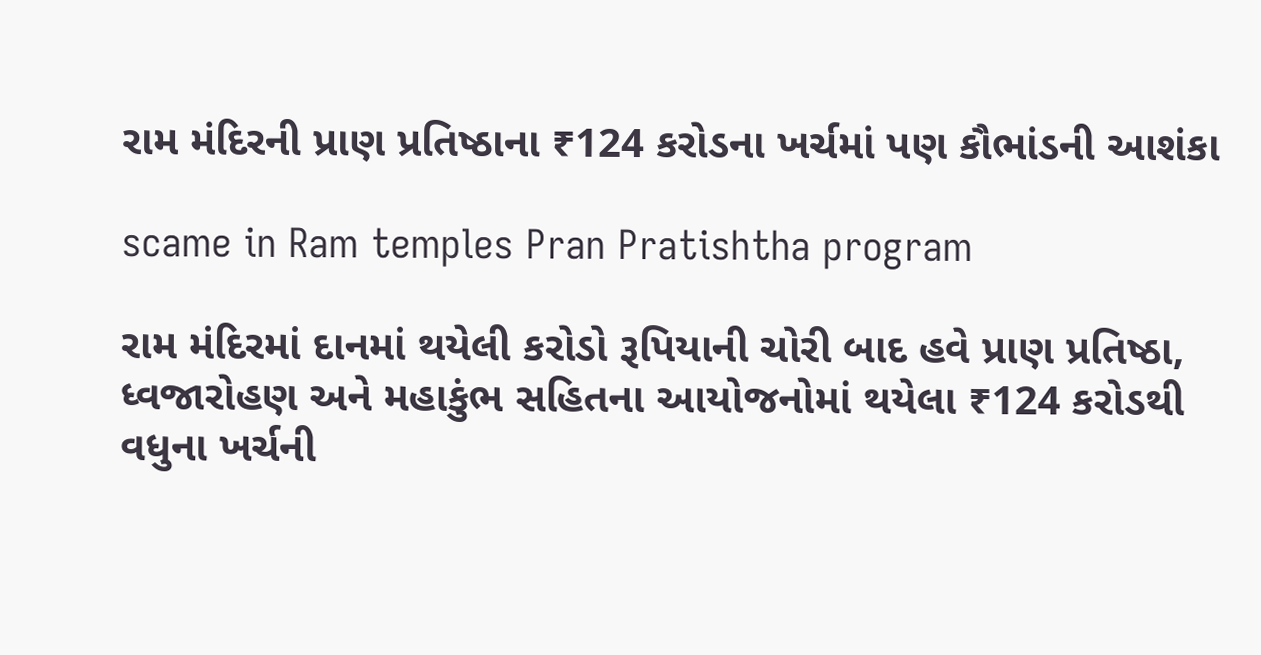રામ મંદિરની પ્રાણ પ્રતિષ્ઠાના ₹124 કરોડના ખર્ચમાં પણ કૌભાંડની આશંકા

scame in Ram temples Pran Pratishtha program

રામ મંદિરમાં દાનમાં થયેલી કરોડો રૂપિયાની ચોરી બાદ હવે પ્રાણ પ્રતિષ્ઠા, ધ્વજારોહણ અને મહાકુંભ સહિતના આયોજનોમાં થયેલા ₹124 કરોડથી વધુના ખર્ચની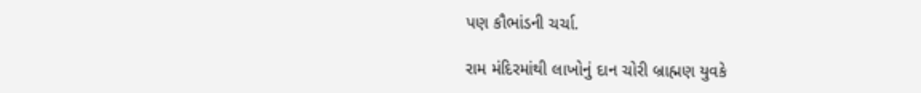પણ કૌભાંડની ચર્ચા.

રામ મંદિરમાંથી લાખોનું દાન ચોરી બ્રાહ્મણ યુવકે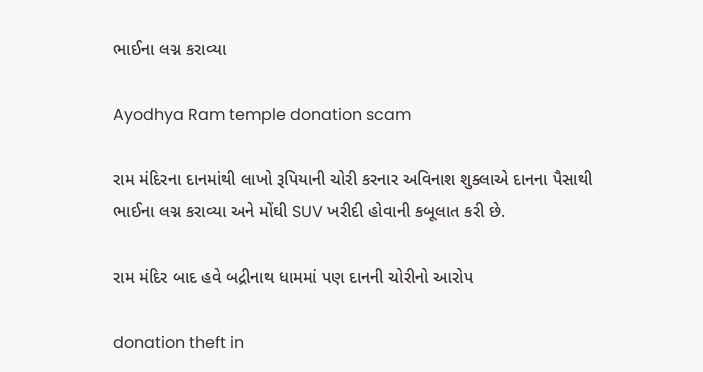ભાઈના લગ્ન કરાવ્યા

Ayodhya Ram temple donation scam

રામ મંદિરના દાનમાંથી લાખો રૂપિયાની ચોરી કરનાર અવિનાશ શુક્લાએ દાનના પૈસાથી ભાઈના લગ્ન કરાવ્યા અને મોંઘી SUV ખરીદી હોવાની કબૂલાત કરી છે.

રામ મંદિર બાદ હવે બદ્રીનાથ ધામમાં પણ દાનની ચોરીનો આરોપ

donation theft in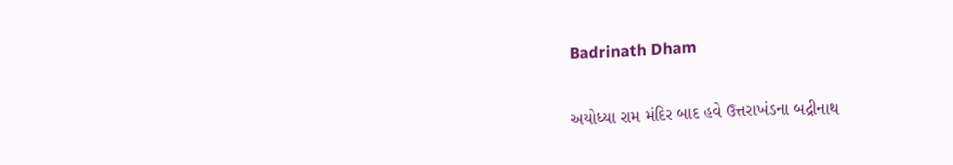Badrinath Dham

અયોધ્યા રામ મંદિર બાદ હવે ઉત્તરાખંડના બદ્રીનાથ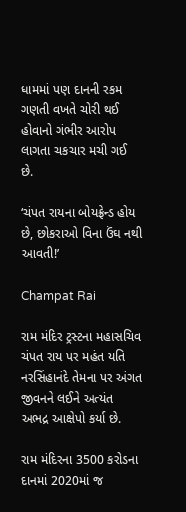ધામમાં પણ દાનની રકમ ગણતી વખતે ચોરી થઈ હોવાનો ગંભીર આરોપ લાગતા ચકચાર મચી ગઈ છે.

‘ચંપત રાયના બોયફ્રેન્ડ હોય છે, છોકરાઓ વિના ઉંઘ નથી આવતી!’

Champat Rai

રામ મંદિર ટ્રસ્ટના મહાસચિવ ચંપત રાય પર મહંત યતિ નરસિંહાનંદે તેમના પર અંગત જીવનને લઈને અત્યંત અભદ્ર આક્ષેપો કર્યા છે.

રામ મંદિરના 3500 કરોડના દાનમાં 2020માં જ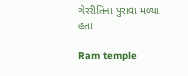ગેરરીતિના પુરાવા મળ્યા હતા

Ram temple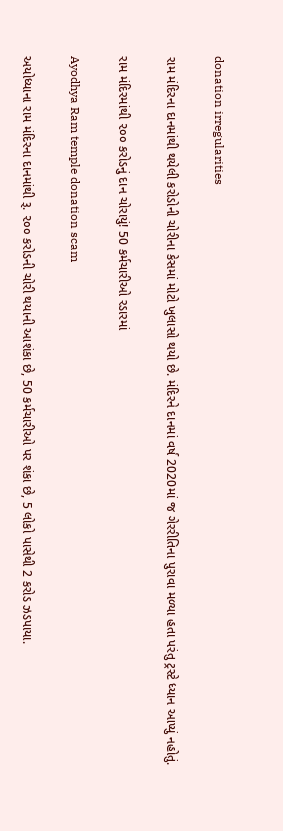donation irregularities

રામ મંદિરના દાનમાંથી થયેલી કરોડોની ચોરીના કેસમાં મોટો ખુલાસો થયો છે. મંદિરને દાનમાં વર્ષ 2020માં જ ગેરરીતિના પુરાવા મળ્યા હતા પરંતુ ટ્રસ્ટે ધ્યાન આપ્યું નહોતું.

રામ મંદિરમાંથી ૨૦૦ કરોડનું દાન ચોરાયું! 50 કર્મચારીઓ રડારમાં

Ayodhya Ram temple donation scam

અયોધ્યાના રામ મંદિરના દાનમાંથી રૂ. ૨૦૦ કરોડની ચોરી થયાની આશંકા છે, 50 કર્મચારીઓ પર શંકા છે, 5 લોકો પાસેથી 2 કરોડ ઝડપાયા.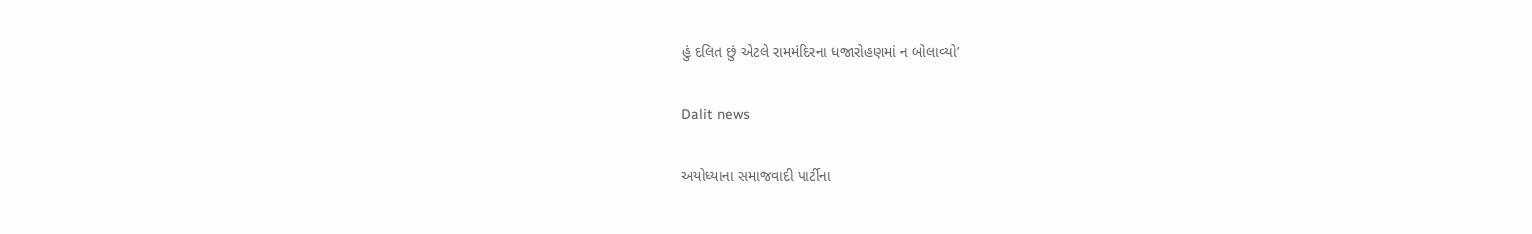હું દલિત છું એટલે રામમંદિરના ધજારોહણમાં ન બોલાવ્યો’

Dalit news

અયોધ્યાના સમાજવાદી પાર્ટીના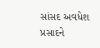સાંસદ અવધેશ પ્રસાદને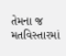તેમના જ મતવિસ્તારમાં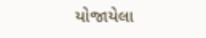યોજાયેલા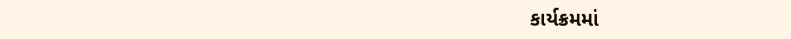કાર્યક્રમમાં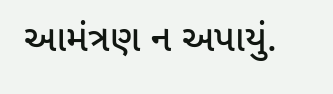આમંત્રણ ન અપાયું.